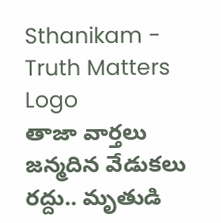Sthanikam - Truth Matters
Logo
తాజా వార్తలు
జన్మదిన వేడుకలు రద్దు.. మృతుడి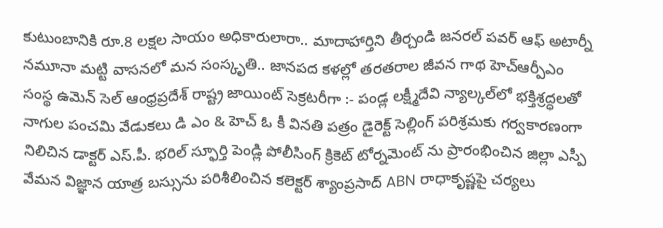కుటుంబానికి రూ.8 లక్షల సాయం అధికారులారా.. మాదాహార్తిని తీర్చండి జనరల్ పవర్ ఆఫ్ అటార్నీ నమూనా మట్టి వాసనలో మన సంస్కృతి.. జానపద కళల్లో తరతరాల జీవన గాథ హెచ్ఆర్పీఎం సంస్థ ఉమెన్ సెల్ ఆంధ్రప్రదేశ్ రాష్ట్ర జాయింట్ సెక్రటరీగా :- పండ్ల లక్ష్మీదేవి న్యాల్కల్‌లో భక్తిశ్రద్ధలతో నాగుల పంచమి వేడుకలు డి ఎం & హెచ్ ఓ కీ వినతి పత్రం డైరెక్ట్ సెల్లింగ్ పరిశ్రమకు గర్వకారణంగా నిలిచిన డాక్టర్ ఎస్.పీ. భరిల్ స్ఫూర్తి పెండ్లి పోలీసింగ్ క్రికెట్ టోర్నమెంట్ ను ప్రారంభించిన జిల్లా ఎస్పీ వేమన విజ్ఞాన యాత్ర బస్సును పరిశీలించిన కలెక్టర్ శ్యాంప్రసాద్ ABN రాధాకృష్ణపై చర్యలు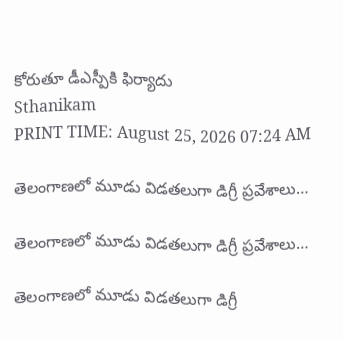కోరుతూ డీఎస్పీకి ఫిర్యాదు
Sthanikam
PRINT TIME: August 25, 2026 07:24 AM

తెలంగాణలో మూడు విడతలుగా డిగ్రీ ప్రవేశాలు…

తెలంగాణలో మూడు విడతలుగా డిగ్రీ ప్రవేశాలు…

తెలంగాణలో మూడు విడతలుగా డిగ్రీ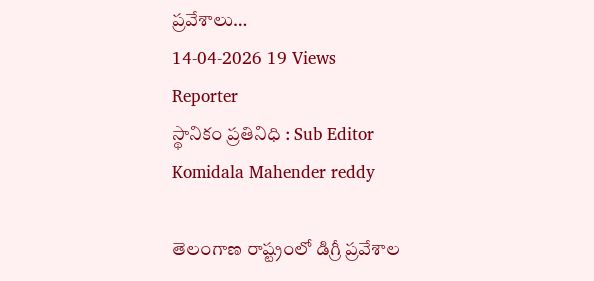ప్రవేశాలు…
14-04-2026 19 Views
Reporter
స్థానికం ప్రతినిధి : Sub Editor
Komidala Mahender reddy

తెలంగాణ రాష్ట్రంలో డిగ్రీ ప్రవేశాల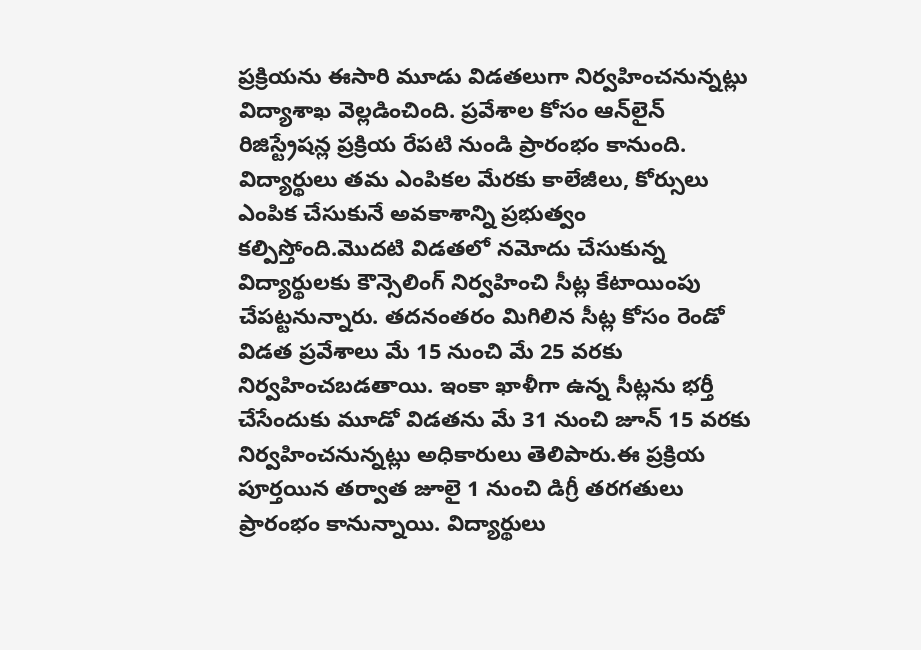ప్రక్రియను ఈసారి మూడు విడతలుగా నిర్వహించనున్నట్లు విద్యాశాఖ వెల్లడించింది. ప్రవేశాల కోసం ఆన్‌లైన్ రిజిస్ట్రేషన్ల ప్రక్రియ రేపటి నుండి ప్రారంభం కానుంది. విద్యార్థులు తమ ఎంపికల మేరకు కాలేజీలు, కోర్సులు ఎంపిక చేసుకునే అవకాశాన్ని ప్రభుత్వం కల్పిస్తోంది.మొదటి విడతలో నమోదు చేసుకున్న విద్యార్థులకు కౌన్సెలింగ్ నిర్వహించి సీట్ల కేటాయింపు చేపట్టనున్నారు. తదనంతరం మిగిలిన సీట్ల కోసం రెండో విడత ప్రవేశాలు మే 15 నుంచి మే 25 వరకు నిర్వహించబడతాయి. ఇంకా ఖాళీగా ఉన్న సీట్లను భర్తీ చేసేందుకు మూడో విడతను మే 31 నుంచి జూన్ 15 వరకు నిర్వహించనున్నట్లు అధికారులు తెలిపారు.ఈ ప్రక్రియ పూర్తయిన తర్వాత జూలై 1 నుంచి డిగ్రీ తరగతులు ప్రారంభం కానున్నాయి. విద్యార్థులు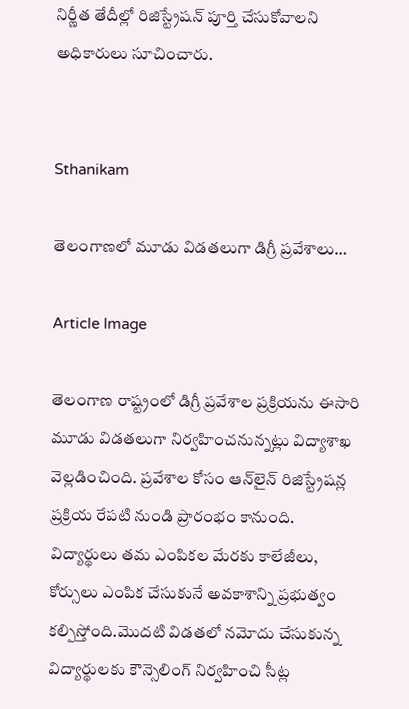నిర్ణీత తేదీల్లో రిజిస్ట్రేషన్ పూర్తి చేసుకోవాలని అధికారులు సూచించారు.


Sthanikam

తెలంగాణలో మూడు విడతలుగా డిగ్రీ ప్రవేశాలు…

Article Image

తెలంగాణ రాష్ట్రంలో డిగ్రీ ప్రవేశాల ప్రక్రియను ఈసారి మూడు విడతలుగా నిర్వహించనున్నట్లు విద్యాశాఖ వెల్లడించింది. ప్రవేశాల కోసం ఆన్‌లైన్ రిజిస్ట్రేషన్ల ప్రక్రియ రేపటి నుండి ప్రారంభం కానుంది. విద్యార్థులు తమ ఎంపికల మేరకు కాలేజీలు, కోర్సులు ఎంపిక చేసుకునే అవకాశాన్ని ప్రభుత్వం కల్పిస్తోంది.మొదటి విడతలో నమోదు చేసుకున్న విద్యార్థులకు కౌన్సెలింగ్ నిర్వహించి సీట్ల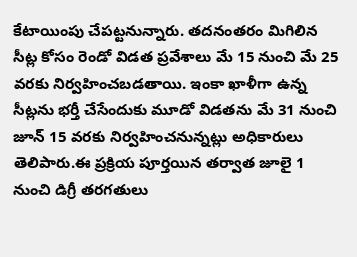కేటాయింపు చేపట్టనున్నారు. తదనంతరం మిగిలిన సీట్ల కోసం రెండో విడత ప్రవేశాలు మే 15 నుంచి మే 25 వరకు నిర్వహించబడతాయి. ఇంకా ఖాళీగా ఉన్న సీట్లను భర్తీ చేసేందుకు మూడో విడతను మే 31 నుంచి జూన్ 15 వరకు నిర్వహించనున్నట్లు అధికారులు తెలిపారు.ఈ ప్రక్రియ పూర్తయిన తర్వాత జూలై 1 నుంచి డిగ్రీ తరగతులు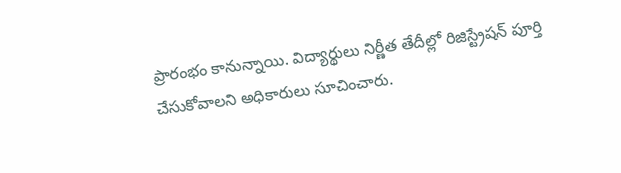ప్రారంభం కానున్నాయి. విద్యార్థులు నిర్ణీత తేదీల్లో రిజిస్ట్రేషన్ పూర్తి చేసుకోవాలని అధికారులు సూచించారు.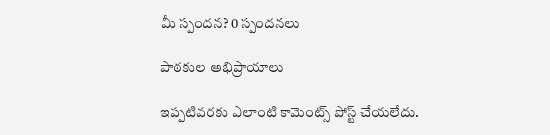మీ స్పందన? 0 స్పందనలు

పాఠకుల అభిప్రాయాలు

ఇప్పటివరకు ఎలాంటి కామెంట్స్ పోస్ట్ చేయలేదు.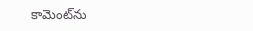కామెంట్‌ను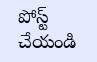పోస్ట్ చేయండి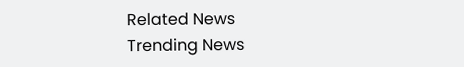Related News
Trending News